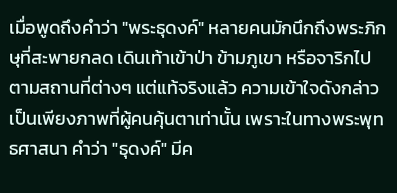เมื่อพูดถึงคำว่า "พระธุดงค์" หลายคนมักนึกถึงพระภิกษุที่สะพายกลด เดินเท้าเข้าป่า ข้ามภูเขา หรือจาริกไปตามสถานที่ต่างๆ แต่แท้จริงแล้ว ความเข้าใจดังกล่าวเป็นเพียงภาพที่ผู้คนคุ้นตาเท่านั้น เพราะในทางพระพุทธศาสนา คำว่า "ธุดงค์" มีค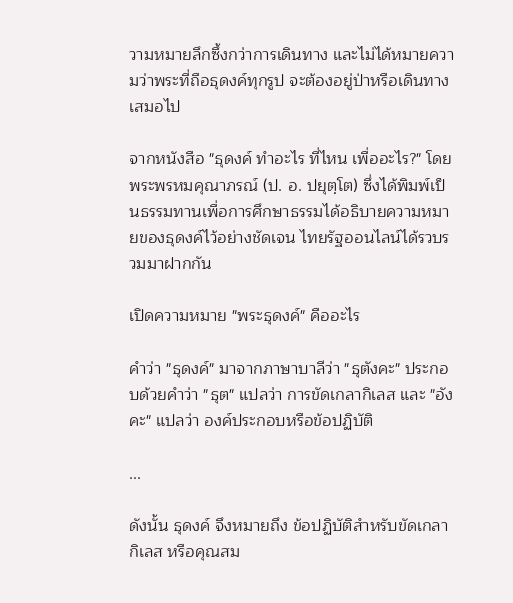วามหมายลึกซึ้งกว่าการเดินทาง และไม่ได้หมายความว่าพระที่ถือธุดงค์ทุกรูป จะต้องอยู่ป่าหรือเดินทางเสมอไป

จากหนังสือ "ธุดงค์ ทำอะไร ที่ไหน เพื่ออะไร?" โดย พระพรหมคุณาภรณ์ (ป. อ. ปยุตฺโต) ซึ่งได้พิมพ์เป็นธรรมทานเพื่อการศึกษาธรรมได้อธิบายความหมายของธุดงค์ไว้อย่างชัดเจน ไทยรัฐออนไลน์ได้รวบรวมมาฝากกัน

เปิดความหมาย "พระธุดงค์" คืออะไร

คำว่า "ธุดงค์" มาจากภาษาบาลีว่า "ธุตังคะ" ประกอบด้วยคำว่า "ธุต" แปลว่า การขัดเกลากิเลส และ "อังคะ" แปลว่า องค์ประกอบหรือข้อปฏิบัติ

...

ดังนั้น ธุดงค์ จึงหมายถึง ข้อปฏิบัติสำหรับขัดเกลากิเลส หรือคุณสม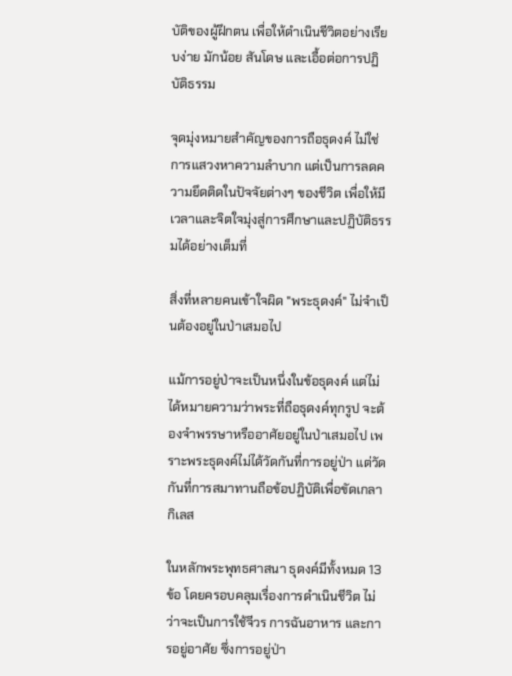บัติของผู้ฝึกตน เพื่อให้ดำเนินชีวิตอย่างเรียบง่าย มักน้อย สันโดษ และเอื้อต่อการปฏิบัติธรรม

จุดมุ่งหมายสำคัญของการถือธุดงค์ ไม่ใช่การแสวงหาความลำบาก แต่เป็นการลดความยึดติดในปัจจัยต่างๆ ของชีวิต เพื่อให้มีเวลาและจิตใจมุ่งสู่การศึกษาและปฏิบัติธรรมได้อย่างเต็มที่

สิ่งที่หลายคนเข้าใจผิด "พระธุดงค์" ไม่จำเป็นต้องอยู่ในป่าเสมอไป

แม้การอยู่ป่าจะเป็นหนึ่งในข้อธุดงค์ แต่ไม่ได้หมายความว่าพระที่ถือธุดงค์ทุกรูป จะต้องจำพรรษาหรืออาศัยอยู่ในป่าเสมอไป เพราะพระธุดงค์ไม่ได้วัดกันที่การอยู่ป่า แต่วัดกันที่การสมาทานถือข้อปฏิบัติเพื่อขัดเกลากิเลส

ในหลักพระพุทธศาสนา ธุดงค์มีทั้งหมด 13 ข้อ โดยครอบคลุมเรื่องการดำเนินชีวิต ไม่ว่าจะเป็นการใช้จีวร การฉันอาหาร และการอยู่อาศัย ซึ่งการอยู่ป่า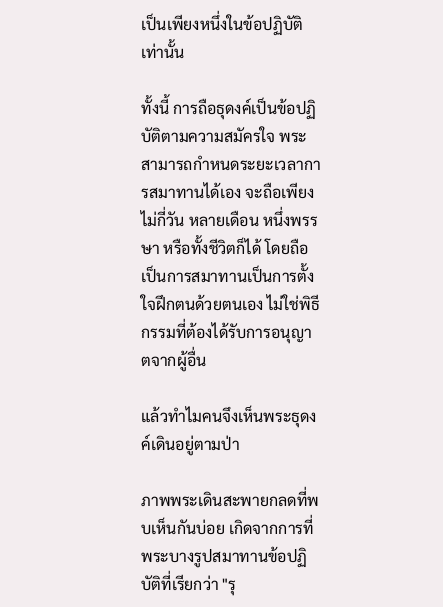เป็นเพียงหนึ่งในข้อปฏิบัติเท่านั้น

ทั้งนี้ การถือธุดงค์เป็นข้อปฏิบัติตามความสมัครใจ พระสามารถกำหนดระยะเวลาการสมาทานได้เอง จะถือเพียงไม่กี่วัน หลายเดือน หนึ่งพรรษา หรือทั้งชีวิตก็ได้ โดยถือเป็นการสมาทานเป็นการตั้งใจฝึกตนด้วยตนเอง ไม่ใช่พิธีกรรมที่ต้องได้รับการอนุญาตจากผู้อื่น

แล้วทำไมคนจึงเห็นพระธุดงค์เดินอยู่ตามป่า

ภาพพระเดินสะพายกลดที่พบเห็นกันบ่อย เกิดจากการที่พระบางรูปสมาทานข้อปฏิบัติที่เรียกว่า "รุ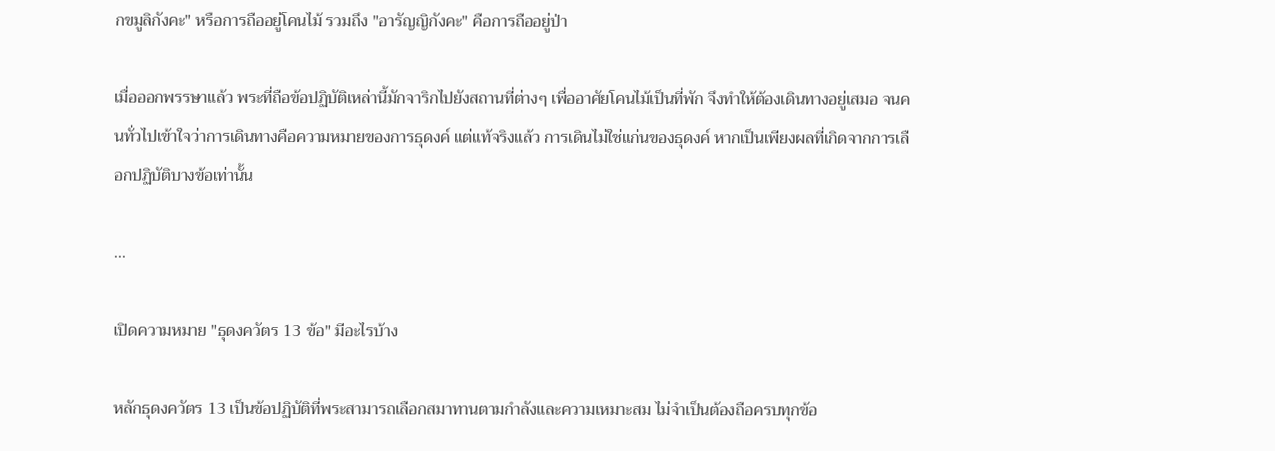กขมูลิกังคะ" หรือการถืออยู่โคนไม้ รวมถึง "อารัญญิกังคะ" คือการถืออยู่ป่า

เมื่อออกพรรษาแล้ว พระที่ถือข้อปฏิบัติเหล่านี้มักจาริกไปยังสถานที่ต่างๆ เพื่ออาศัยโคนไม้เป็นที่พัก จึงทำให้ต้องเดินทางอยู่เสมอ จนคนทั่วไปเข้าใจว่าการเดินทางคือความหมายของการธุดงค์ แต่แท้จริงแล้ว การเดินไม่ใช่แก่นของธุดงค์ หากเป็นเพียงผลที่เกิดจากการเลือกปฏิบัติบางข้อเท่านั้น

...

เปิดความหมาย "ธุดงควัตร 13 ข้อ" มีอะไรบ้าง

หลักธุดงควัตร 13 เป็นข้อปฏิบัติที่พระสามารถเลือกสมาทานตามกำลังและความเหมาะสม ไม่จำเป็นต้องถือครบทุกข้อ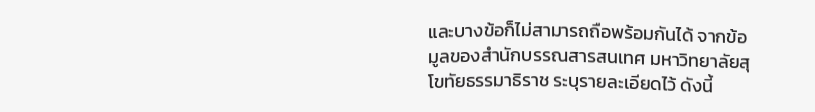และบางข้อก็ไม่สามารถถือพร้อมกันได้ จากข้อมูลของสำนักบรรณสารสนเทศ มหาวิทยาลัยสุโขทัยธรรมาธิราช ระบุรายละเอียดไว้ ดังนี้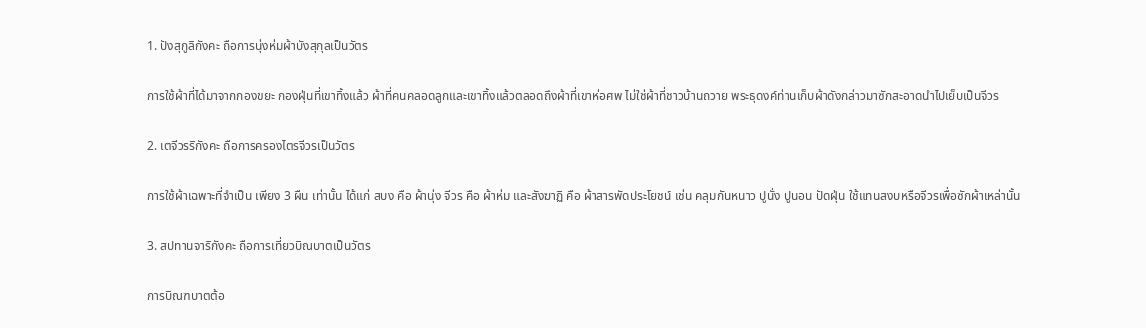1. ปังสุกูลิกังคะ ถือการนุ่งห่มผ้าบังสุกุลเป็นวัตร

การใช้ผ้าที่ได้มาจากกองขยะ กองฝุ่นที่เขาทิ้งแล้ว ผ้าที่คนคลอดลูกและเขาทิ้งแล้วตลอดถึงผ้าที่เขาห่อศพ ไม่ใช่ผ้าที่ชาวบ้านถวาย พระธุดงค์ท่านเก็บผ้าดังกล่าวมาซักสะอาดนำไปเย็บเป็นจีวร

2. เตจีวรริกังคะ ถือการครองไตรจีวรเป็นวัตร

การใช้ผ้าเฉพาะที่จำเป็น เพียง 3 ผืน เท่านั้น ได้แก่ สบง คือ ผ้านุ่ง จีวร คือ ผ้าห่ม และสังฆาฏิ คือ ผ้าสารพัดประโยชน์ เช่น คลุมกันหนาว ปูนั่ง ปูนอน ปัดฝุ่น ใช้แทนสงบหรือจีวรเพื่อซักผ้าเหล่านั้น

3. สปทานจาริกังคะ ถือการเที่ยวบิณบาตเป็นวัตร

การบิณฑบาตต้อ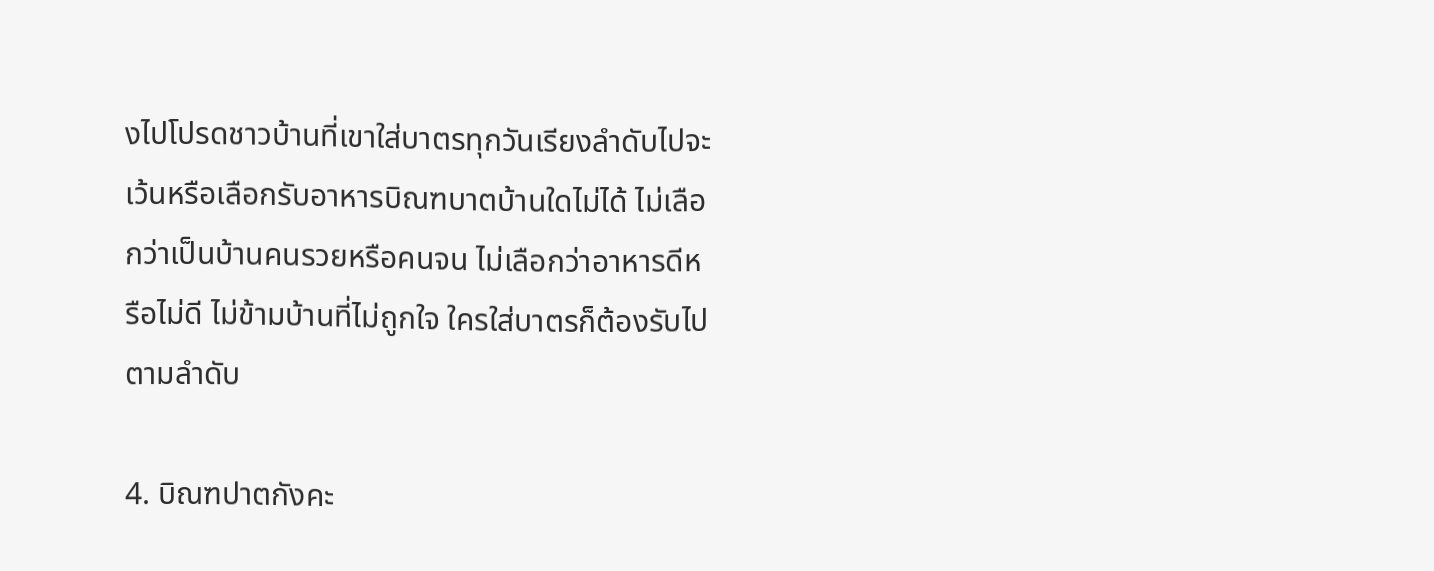งไปโปรดชาวบ้านที่เขาใส่บาตรทุกวันเรียงลำดับไปจะเว้นหรือเลือกรับอาหารบิณฑบาตบ้านใดไม่ได้ ไม่เลือกว่าเป็นบ้านคนรวยหรือคนจน ไม่เลือกว่าอาหารดีหรือไม่ดี ไม่ข้ามบ้านที่ไม่ถูกใจ ใครใส่บาตรก็ต้องรับไปตามลำดับ

4. บิณฑปาตกังคะ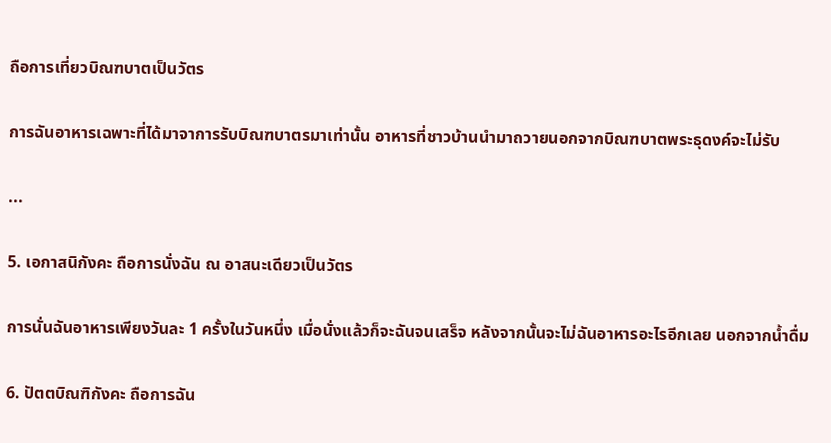ถือการเที่ยวบิณฑบาตเป็นวัตร

การฉันอาหารเฉพาะที่ได้มาจาการรับบิณฑบาตรมาเท่านั้น อาหารที่ชาวบ้านนำมาถวายนอกจากบิณฑบาตพระธุดงค์จะไม่รับ

...

5. เอกาสนิกังคะ ถือการนั่งฉัน ณ อาสนะเดียวเป็นวัตร

การนั่นฉันอาหารเพียงวันละ 1 ครั้งในวันหนึ่ง เมื่อนั่งแล้วก็จะฉันจนเสร็จ หลังจากนั้นจะไม่ฉันอาหารอะไรอีกเลย นอกจากน้ำดื่ม

6. ปัตตบิณฑิกังคะ ถือการฉัน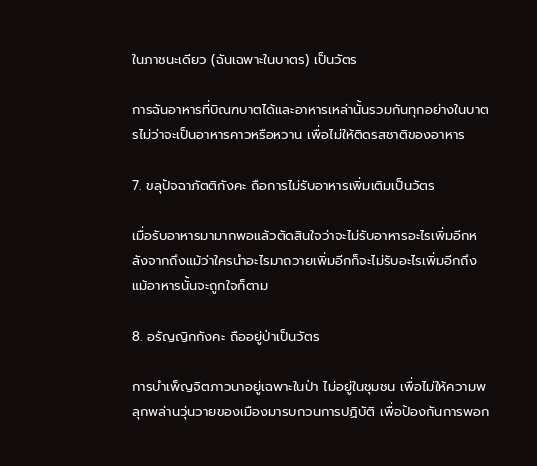ในภาชนะเดียว (ฉันเฉพาะในบาตร) เป็นวัตร

การฉันอาหารที่บิณฑบาตได้และอาหารเหล่านั้นรวมกันทุกอย่างในบาตรไม่ว่าจะเป็นอาหารคาวหรือหวาน เพื่อไม่ให้ติดรสชาติของอาหาร

7. ขลุปัจฉาภัตติกังคะ ถือการไม่รับอาหารเพิ่มเติมเป็นวัตร

เมื่อรับอาหารมามากพอแล้วตัดสินใจว่าจะไม่รับอาหารอะไรเพิ่มอีกหลังจากถึงแม้ว่าใครนำอะไรมาถวายเพิ่มอีกก็จะไม่รับอะไรเพิ่มอีกถึงแม้อาหารนั้นจะถูกใจก็ตาม

8. อรัญญิกกังคะ ถืออยู่ป่าเป็นวัตร

การบำเพ็ญจิตภาวนาอยู่เฉพาะในป่า ไม่อยู่ในชุมชน เพื่อไม่ให้ความพลุกพล่านวุ่นวายของเมืองมารบกวนการปฏิบัติ เพื่อป้องกันการพอก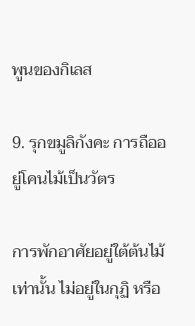พูนของกิเลส

9. รุกขมูลิกังคะ การถืออยู่โคนไม้เป็นวัตร

การพักอาศัยอยู่ใต้ต้นไม้เท่านั้น ไม่อยู่ในกุฏิ หรือ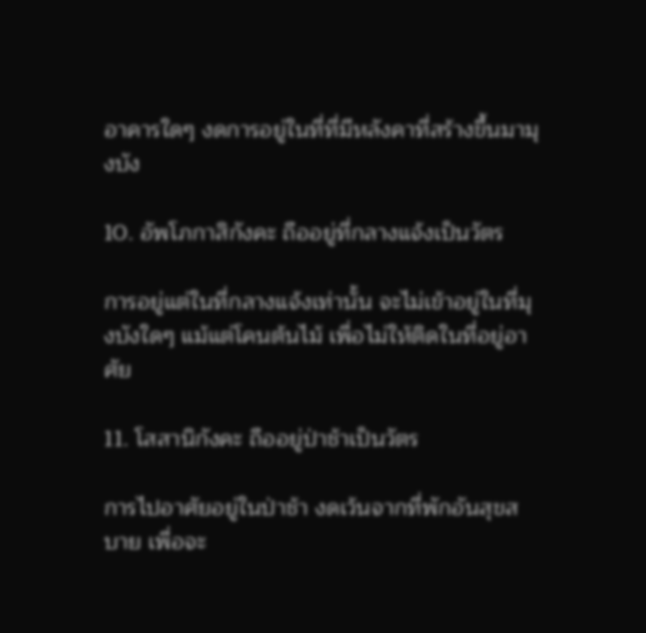อาคารใดๆ งดการอยู่ในที่ที่มีหลังคาที่สร้างขึ้นมามุงบัง

10. อัพโภกาสิกังคะ ถืออยู่ที่กลางแจ้งเป็นวัตร

การอยู่แต่ในที่กลางแจ้งเท่านั้น จะไม่เข้าอยู่ในที่มุงบังใดๆ แม้แต่โคนต้นไม้ เพื่อไม่ให้ติดในที่อยู่อาศัย

11. โสสานิกังคะ ถืออยู่ป่าช้าเป็นวัตร

การไปอาศัยอยู่ในป่าช้า งดเว้นจากที่พักอันสุขสบาย เพื่อจะ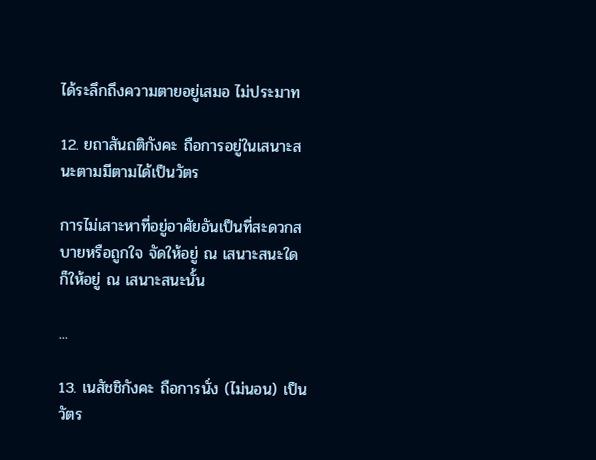ได้ระลึกถึงความตายอยู่เสมอ ไม่ประมาท

12. ยถาสันถติกังคะ ถือการอยู่ในเสนาะสนะตามมีตามได้เป็นวัตร

การไม่เสาะหาที่อยู่อาศัยอันเป็นที่สะดวกสบายหรือถูกใจ จัดให้อยู่ ณ เสนาะสนะใด ก็ให้อยู่ ณ เสนาะสนะนั้น

...

13. เนสัชชิกังคะ ถือการนั่ง (ไม่นอน) เป็นวัตร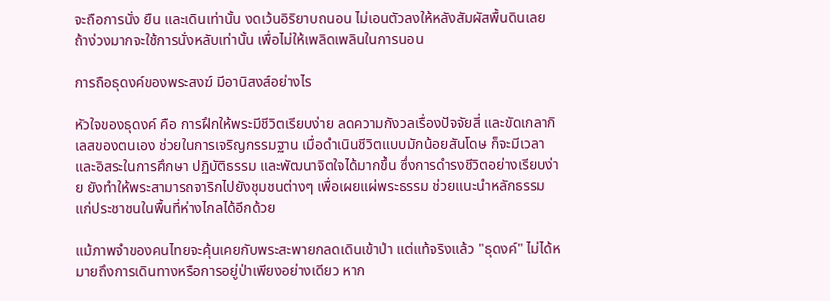จะถือการนั่ง ยืน และเดินเท่านั้น งดเว้นอิริยาบถนอน ไม่เอนตัวลงให้หลังสัมผัสพื้นดินเลย ถ้าง่วงมากจะใช้การนั่งหลับเท่านั้น เพื่อไม่ให้เพลิดเพลินในการนอน

การถือธุดงค์ของพระสงฆ์ มีอานิสงส์อย่างไร

หัวใจของธุดงค์ คือ การฝึกให้พระมีชีวิตเรียบง่าย ลดความกังวลเรื่องปัจจัยสี่ และขัดเกลากิเลสของตนเอง ช่วยในการเจริญกรรมฐาน เมื่อดำเนินชีวิตแบบมักน้อยสันโดษ ก็จะมีเวลาและอิสระในการศึกษา ปฏิบัติธรรม และพัฒนาจิตใจได้มากขึ้น ซึ่งการดำรงชีวิตอย่างเรียบง่าย ยังทำให้พระสามารถจาริกไปยังชุมชนต่างๆ เพื่อเผยแผ่พระธรรม ช่วยแนะนำหลักธรรมแก่ประชาชนในพื้นที่ห่างไกลได้อีกด้วย

แม้ภาพจำของคนไทยจะคุ้นเคยกับพระสะพายกลดเดินเข้าป่า แต่แท้จริงแล้ว "ธุดงค์" ไม่ได้หมายถึงการเดินทางหรือการอยู่ป่าเพียงอย่างเดียว หาก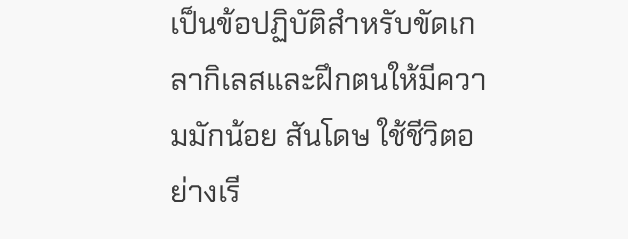เป็นข้อปฏิบัติสำหรับขัดเกลากิเลสและฝึกตนให้มีความมักน้อย สันโดษ ใช้ชีวิตอย่างเรี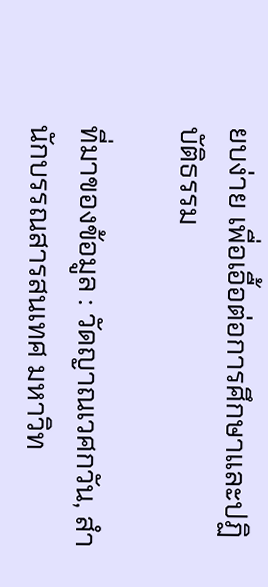ยบง่าย เพื่อเอื้อต่อการศึกษาและปฏิบัติธรรม

ที่มาของข้อมูล : วัดญาณเวศกวัน, สำนักบรรณสารสนเทศ มหาวิท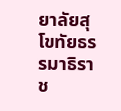ยาลัยสุโขทัยธรรมาธิราช